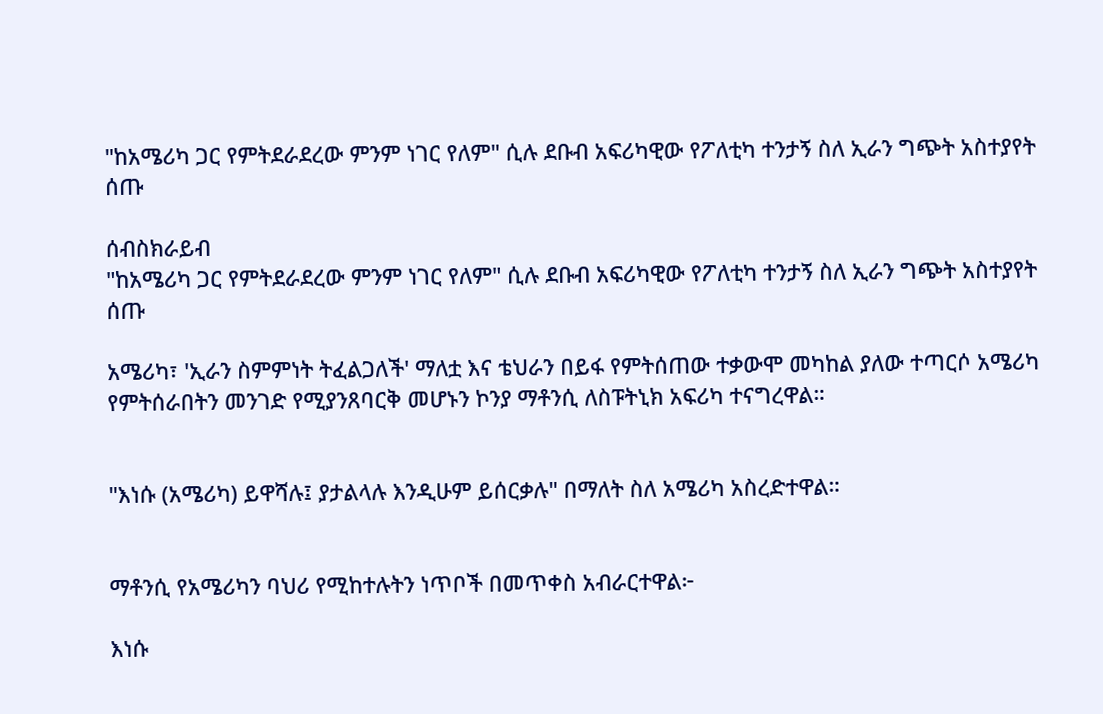"ከአሜሪካ ጋር የምትደራደረው ምንም ነገር የለም" ሲሉ ደቡብ አፍሪካዊው የፖለቲካ ተንታኝ ስለ ኢራን ግጭት አስተያየት ሰጡ

ሰብስክራይብ
"ከአሜሪካ ጋር የምትደራደረው ምንም ነገር የለም" ሲሉ ደቡብ አፍሪካዊው የፖለቲካ ተንታኝ ስለ ኢራን ግጭት አስተያየት ሰጡ

አሜሪካ፣ 'ኢራን ስምምነት ትፈልጋለች' ማለቷ እና ቴህራን በይፋ የምትሰጠው ተቃውሞ መካከል ያለው ተጣርሶ አሜሪካ የምትሰራበትን መንገድ የሚያንጸባርቅ መሆኑን ኮንያ ማቶንሲ ለስፑትኒክ አፍሪካ ተናግረዋል።


"እነሱ (አሜሪካ) ይዋሻሉ፤ ያታልላሉ እንዲሁም ይሰርቃሉ" በማለት ስለ አሜሪካ አስረድተዋል።


ማቶንሲ የአሜሪካን ባህሪ የሚከተሉትን ነጥቦች በመጥቀስ አብራርተዋል፦

እነሱ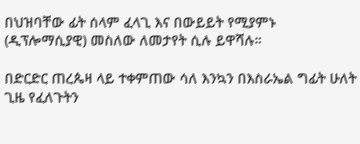በህዝባቸው ፊት ሰላም ፈላጊ እና በውይይት የሚያምኑ (ዲፕሎማሲያዊ) መስለው ለመታየት ሲሉ ይዋሻሉ።

በድርድር ጠረጴዛ ላይ ተቀምጠው ሳለ እንኳን በእስራኤል ግፊት ሁለት ጊዜ የፈለጉትን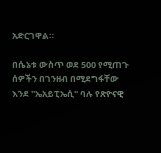አድርገዋል።

በሴኔቱ ውስጥ ወደ 500 የሚጠጉ ሰዎችን በገንዘብ በሚደግፋቸው እንደ "ኤአይፒኤሲ" ባሉ የጽዮናዊ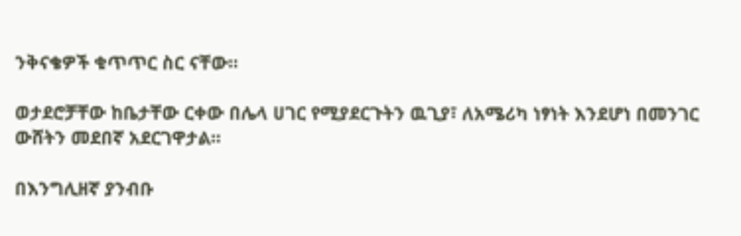ንቅናቄዎች ቁጥጥር ስር ናቸው።

ወታደሮቻቸው ከቤታቸው ርቀው በሌላ ሀገር የሚያደርጉትን ዉጊያ፣ ለአሜሪካ ነፃነት እንደሆነ በመንገር ውሸትን መደበኛ አደርገዋታል።

በእንግሊዘኛ ያንብቡ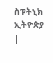ስፑትኒክ ኢትዮጵያ |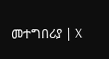መተግበሪያ | X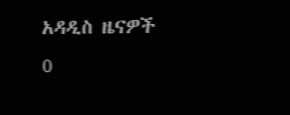አዳዲስ ዜናዎች
0